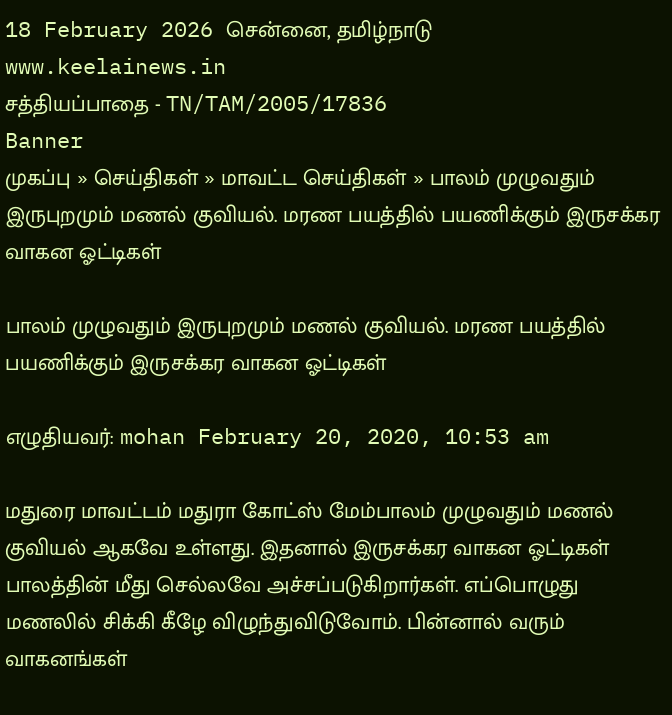18 February 2026 சென்னை, தமிழ்நாடு
www.keelainews.in
சத்தியப்பாதை - TN/TAM/2005/17836
Banner
முகப்பு » செய்திகள் » மாவட்ட செய்திகள் » பாலம் முழுவதும் இருபுறமும் மணல் குவியல். மரண பயத்தில் பயணிக்கும் இருசக்கர வாகன ஓட்டிகள்

பாலம் முழுவதும் இருபுறமும் மணல் குவியல். மரண பயத்தில் பயணிக்கும் இருசக்கர வாகன ஓட்டிகள்

எழுதியவர்: mohan February 20, 2020, 10:53 am

மதுரை மாவட்டம் மதுரா கோட்ஸ் மேம்பாலம் முழுவதும் மணல் குவியல் ஆகவே உள்ளது. இதனால் இருசக்கர வாகன ஓட்டிகள் பாலத்தின் மீது செல்லவே அச்சப்படுகிறார்கள். எப்பொழுது மணலில் சிக்கி கீழே விழுந்துவிடுவோம். பின்னால் வரும் வாகனங்கள்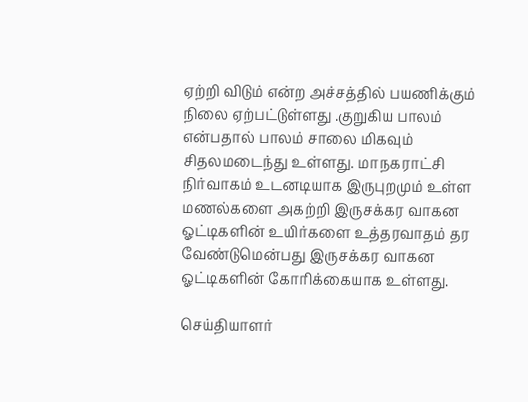ஏற்றி விடும் என்ற அச்சத்தில் பயணிக்கும் நிலை ஏற்பட்டுள்ளது .குறுகிய பாலம் என்பதால் பாலம் சாலை மிகவும் சிதலமடைந்து உள்ளது. மாநகராட்சி நிர்வாகம் உடனடியாக இருபுறமும் உள்ள மணல்களை அகற்றி இருசக்கர வாகன ஓட்டிகளின் உயிர்களை உத்தரவாதம் தர வேண்டுமென்பது இருசக்கர வாகன ஓட்டிகளின் கோரிக்கையாக உள்ளது.

செய்தியாளர்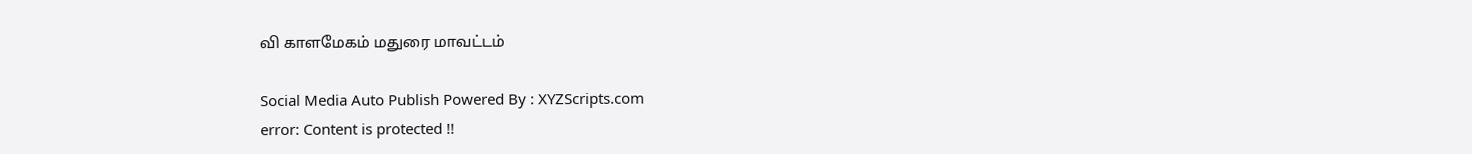வி காளமேகம் மதுரை மாவட்டம்

Social Media Auto Publish Powered By : XYZScripts.com
error: Content is protected !!